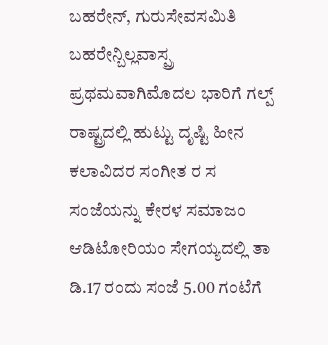ಬಹರೇನ್, ಗುರುಸೇವಸಮಿತಿ ಬಹರೇನ್ಬಿಲ್ಲವಾಸ್ಪ್ರ ಪ್ರಥಮವಾಗಿಮೊದಲ ಭಾರಿಗೆ ಗಲ್ಪ್ ರಾಷ್ಟ್ರದಲ್ಲಿ ಹುಟ್ಟು ದೃಷ್ಟಿ ಹೀನ ಕಲಾವಿದರ ಸಂಗೀತ ರ ಸ ಸಂಜೆಯನ್ನು ಕೇರಳ ಸಮಾಜಂ ಆಡಿಟೋರಿಯಂ ಸೇಗಯ್ಯದಲ್ಲಿ ತಾ ಡಿ.17 ರಂದು ಸಂಜೆ 5.00 ಗಂಟೆಗೆ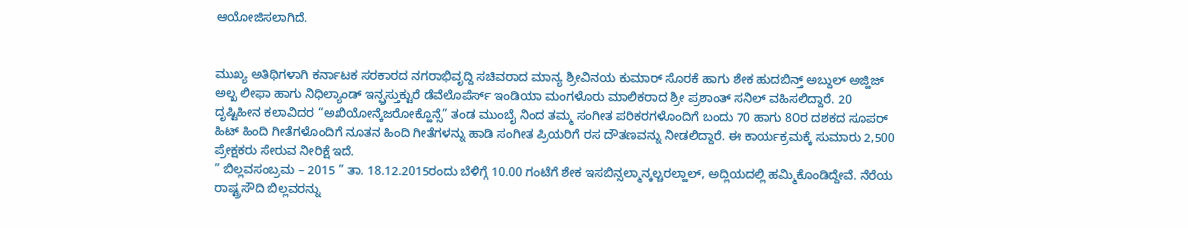ಆಯೋಜಿಸಲಾಗಿದೆ.


ಮುಖ್ಯ ಅತಿಥಿಗಳಾಗಿ ಕರ್ನಾಟಕ ಸರಕಾರದ ನಗರಾಭಿವೃದ್ದಿ ಸಚಿವರಾದ ಮಾನ್ಯ ಶ್ರೀವಿನಯ ಕುಮಾರ್ ಸೊರಕೆ ಹಾಗು ಶೇಕ ಹುದಬಿನ್ತ್ ಅಬ್ದುಲ್ ಅಜ್ಹಿಜ್ ಅಲ್ಖ ಲೀಫಾ ಹಾಗು ನಿಧಿಲ್ಯಾಂಡ್ ಇನ್ಫ್ರಸ್ತುಕ್ಟುರೆ ಡೆವೆಲೊಪೆರ್ಸ್ ಇಂಡಿಯಾ ಮಂಗಳೊರು ಮಾಲಿಕರಾದ ಶ್ರೀ ಪ್ರಶಾಂತ್ ಸನಿಲ್ ವಹಿಸಲಿದ್ದಾರೆ. 20 ದೃಷ್ಟಿಹೀನ ಕಲಾವಿದರ “ಅಖಿಯೋನ್ಕೆಜರೋಕ್ಹೊನ್ಸೆ” ತಂಡ ಮುಂಬೈ ನಿಂದ ತಮ್ಮ ಸಂಗೀತ ಪರಿಕರಗಳೊಂದಿಗೆ ಬಂದು 70 ಹಾಗು 8೦ರ ದಶಕದ ಸೂಪರ್ ಹಿಟ್ ಹಿಂದಿ ಗೀತೆಗಳೊಂದಿಗೆ ನೂತನ ಹಿಂದಿ ಗೀತೆಗಳನ್ನು ಹಾಡಿ ಸಂಗೀತ ಪ್ರಿಯರಿಗೆ ರಸ ದೌತಣವನ್ನು ನೀಡಲಿದ್ದಾರೆ. ಈ ಕಾರ್ಯಕ್ರಮಕ್ಕೆ ಸುಮಾರು 2,500 ಪ್ರೇಕ್ಷಕರು ಸೇರುವ ನೀರಿಕ್ಷೆ ಇದೆ.
” ಬಿಲ್ಲವಸಂಬ್ರಮ – 2015 ” ತಾ. 18.12.2015ರಂದು ಬೆಳಿಗ್ಗೆ 10.00 ಗಂಟೆಗೆ ಶೇಕ ಇಸಬಿನ್ಸಲ್ಮಾನ್ಕಲ್ಚರಲ್ಹಾಲ್, ಅದ್ಲಿಯದಲ್ಲಿ ಹಮ್ಮಿಕೊಂಡಿದ್ದೇವೆ. ನೆರೆಯ ರಾಷ್ಟ್ರಸೌದಿ ಬಿಲ್ಲವರನ್ನು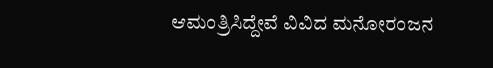ಆಮಂತ್ರಿಸಿದ್ದೇವೆ ವಿವಿದ ಮನೋರಂಜನ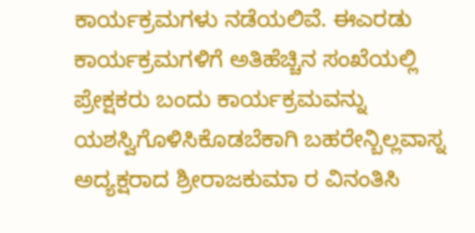ಕಾರ್ಯಕ್ರಮಗಳು ನಡೆಯಲಿವೆ. ಈಎರಡು ಕಾರ್ಯಕ್ರಮಗಳಿಗೆ ಅತಿಹೆಚ್ಚಿನ ಸಂಖೆಯಲ್ಲಿ ಪ್ರೇಕ್ಷಕರು ಬಂದು ಕಾರ್ಯಕ್ರಮವನ್ನು ಯಶಸ್ವಿಗೊಳಿಸಿಕೊಡಬೆಕಾಗಿ ಬಹರೇನ್ಬಿಲ್ಲವಾಸ್ನ ಅದ್ಯಕ್ಷರಾದ ಶ್ರೀರಾಜಕುಮಾ ರ ವಿನಂತಿಸಿ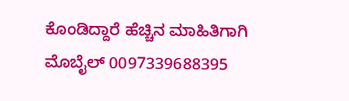ಕೊಂಡಿದ್ದಾರೆ ಹೆಚ್ಚಿನ ಮಾಹಿತಿಗಾಗಿ ಮೊಬೈಲ್ 0097339688395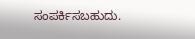ಸಂಪರ್ಕಿಸಬಹುದು.